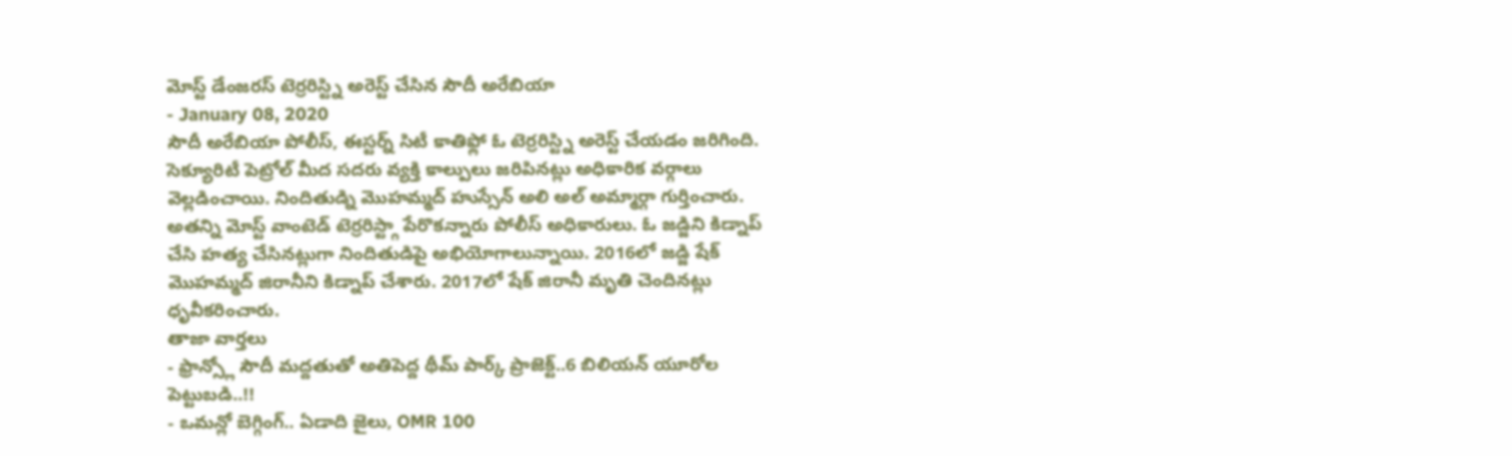మోస్ట్ డేంజరస్ టెర్రరిస్ట్ని అరెస్ట్ చేసిన సౌదీ అరేబియా
- January 08, 2020
సౌదీ అరేబియా పోలీస్, ఈస్టర్న్ సిటీ కాతిఫ్లో ఓ టెర్రరిస్ట్ని అరెస్ట్ చేయడం జరిగింది. సెక్యూరిటీ పెట్రోల్ మీద సదరు వ్యక్తి కాల్పులు జరిపినట్లు అధికారిక వర్గాలు వెల్లడించాయి. నిందితుడ్ని మొహమ్మద్ హుస్సేన్ అలి అల్ అమ్మార్గా గుర్తించారు. అతన్ని మోస్ట్ వాంటెడ్ టెర్రరిస్ట్గా పేరొకన్నారు పోలీస్ అధికారులు. ఓ జడ్జిని కిడ్నాప్ చేసి హత్య చేసినట్లుగా నిందితుడిపై అభియోగాలున్నాయి. 2016లో జడ్జి షేక్ మొహమ్మద్ జిరానీని కిడ్నాప్ చేశారు. 2017లో షేక్ జిరానీ మృతి చెందినట్లు ధృవీకరించారు.
తాజా వార్తలు
- ఫ్రాన్స్లో సౌదీ మద్దతుతో అతిపెద్ద థీమ్ పార్క్ ప్రాజెక్ట్..6 బిలియన్ యూరోల పెట్టుబడి..!!
- ఒమన్లో బెగ్గింగ్.. ఏడాది జైలు, OMR 100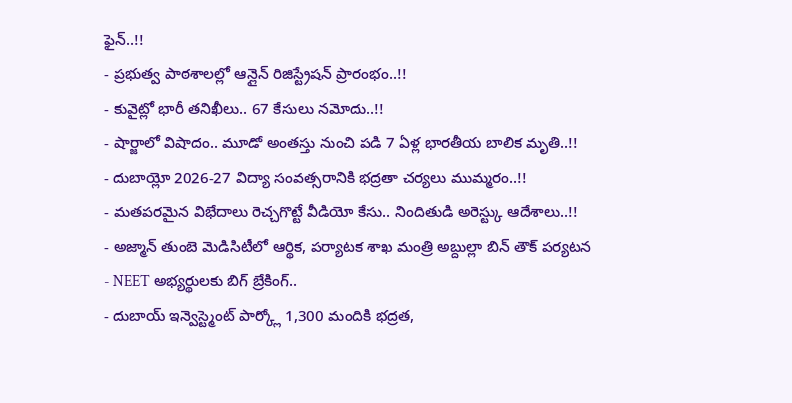ఫైన్..!!
- ప్రభుత్వ పాఠశాలల్లో ఆన్లైన్ రిజిస్ట్రేషన్ ప్రారంభం..!!
- కువైట్లో భారీ తనిఖీలు.. 67 కేసులు నమోదు..!!
- షార్జాలో విషాదం.. మూడో అంతస్తు నుంచి పడి 7 ఏళ్ల భారతీయ బాలిక మృతి..!!
- దుబాయ్లో 2026-27 విద్యా సంవత్సరానికి భద్రతా చర్యలు ముమ్మరం..!!
- మతపరమైన విభేదాలు రెచ్చగొట్టే వీడియో కేసు.. నిందితుడి అరెస్ట్కు ఆదేశాలు..!!
- అజ్మాన్ తుంబె మెడిసిటీలో ఆర్థిక, పర్యాటక శాఖ మంత్రి అబ్దుల్లా బిన్ తౌక్ పర్యటన
- NEET అభ్యర్థులకు బిగ్ బ్రేకింగ్..
- దుబాయ్ ఇన్వెస్ట్మెంట్ పార్క్లో 1,300 మందికి భద్రత,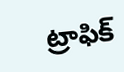ట్రాఫిక్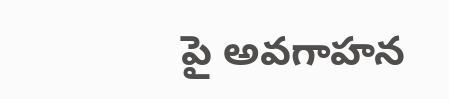పై అవగాహన